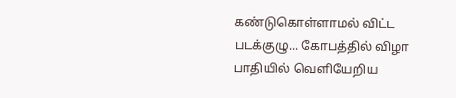கண்டுகொள்ளாமல் விட்ட படக்குழு... கோபத்தில் விழா பாதியில் வெளியேறிய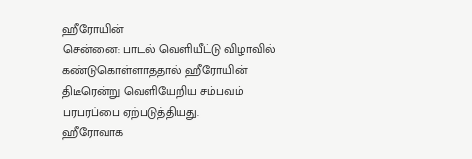ஹீரோயின்
சென்னை: பாடல் வெளியீட்டு விழாவில் கண்டுகொள்ளாததால் ஹீரோயின் திடீரென்று வெளியேறிய சம்பவம் பரபரப்பை ஏற்படுத்தியது.
ஹீரோவாக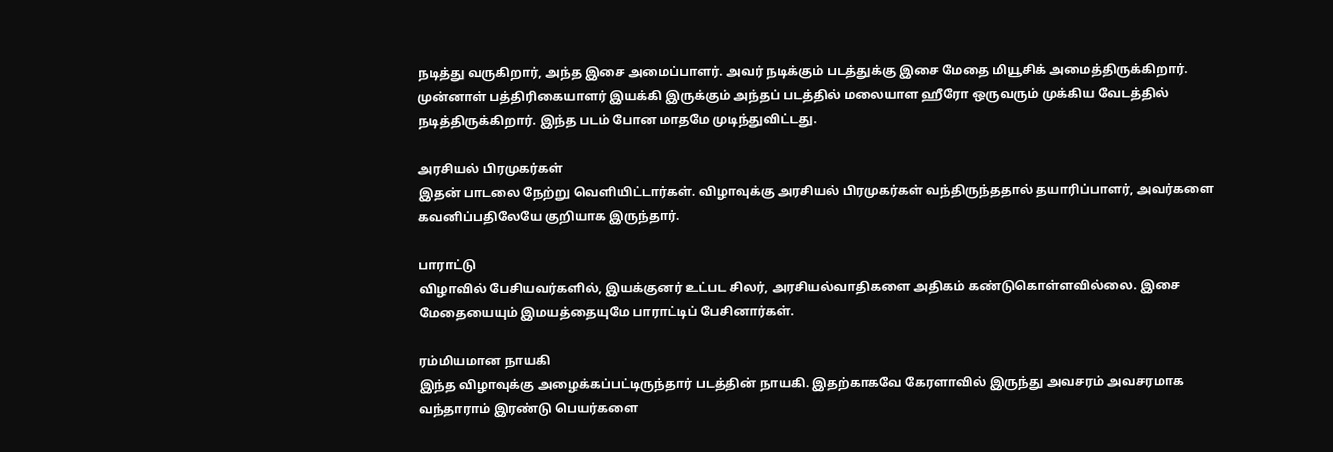நடித்து வருகிறார், அந்த இசை அமைப்பாளர். அவர் நடிக்கும் படத்துக்கு இசை மேதை மியூசிக் அமைத்திருக்கிறார்.
முன்னாள் பத்திரிகையாளர் இயக்கி இருக்கும் அந்தப் படத்தில் மலையாள ஹீரோ ஒருவரும் முக்கிய வேடத்தில் நடித்திருக்கிறார். இந்த படம் போன மாதமே முடிந்துவிட்டது.

அரசியல் பிரமுகர்கள்
இதன் பாடலை நேற்று வெளியிட்டார்கள். விழாவுக்கு அரசியல் பிரமுகர்கள் வந்திருந்ததால் தயாரிப்பாளர், அவர்களை கவனிப்பதிலேயே குறியாக இருந்தார்.

பாராட்டு
விழாவில் பேசியவர்களில், இயக்குனர் உட்பட சிலர், அரசியல்வாதிகளை அதிகம் கண்டுகொள்ளவில்லை. இசை மேதையையும் இமயத்தையுமே பாராட்டிப் பேசினார்கள்.

ரம்மியமான நாயகி
இந்த விழாவுக்கு அழைக்கப்பட்டிருந்தார் படத்தின் நாயகி. இதற்காகவே கேரளாவில் இருந்து அவசரம் அவசரமாக வந்தாராம் இரண்டு பெயர்களை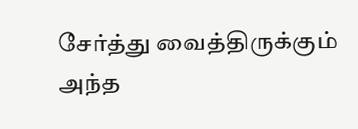சேர்த்து வைத்திருக்கும் அந்த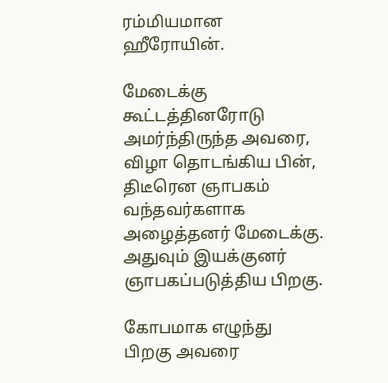ரம்மியமான ஹீரோயின்.

மேடைக்கு
கூட்டத்தினரோடு அமர்ந்திருந்த அவரை, விழா தொடங்கிய பின், திடீரென ஞாபகம் வந்தவர்களாக அழைத்தனர் மேடைக்கு. அதுவும் இயக்குனர் ஞாபகப்படுத்திய பிறகு.

கோபமாக எழுந்து
பிறகு அவரை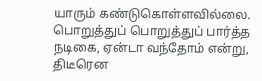யாரும் கண்டுகொள்ளவில்லை. பொறுத்துப் பொறுத்துப் பார்த்த நடிகை, ஏன்டா வந்தோம் என்று, திடீரென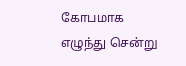கோபமாக எழுந்து சென்று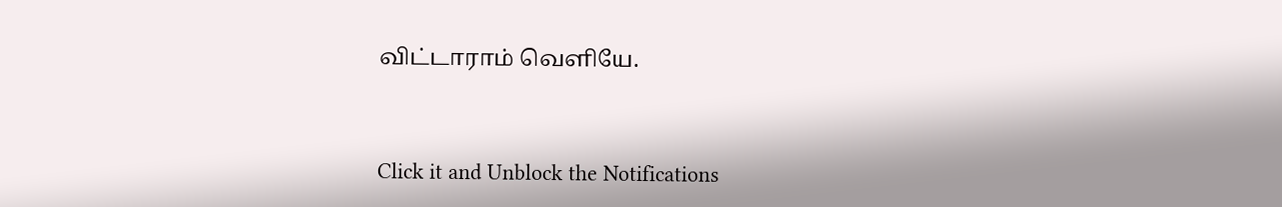விட்டாராம் வெளியே.


Click it and Unblock the Notifications